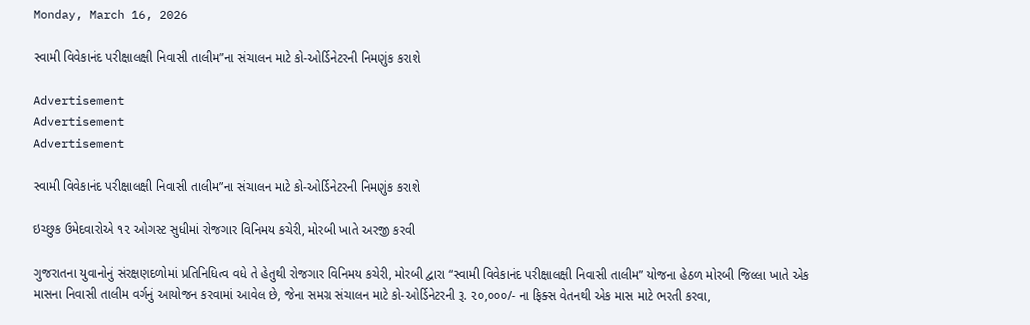Monday, March 16, 2026

સ્વામી વિવેકાનંદ પરીક્ષાલક્ષી નિવાસી તાલીમ”ના સંચાલન માટે કો-ઓર્ડિનેટરની નિમણુંક કરાશે

Advertisement
Advertisement
Advertisement

સ્વામી વિવેકાનંદ પરીક્ષાલક્ષી નિવાસી તાલીમ”ના સંચાલન માટે કો-ઓર્ડિનેટરની નિમણુંક કરાશે

ઇચ્છુક ઉમેદવારોએ ૧૨ ઓગસ્ટ સુધીમાં રોજગાર વિનિમય કચેરી, મોરબી ખાતે અરજી કરવી

ગુજરાતના યુવાનોનું સંરક્ષણદળોમાં પ્રતિનિધિત્વ વધે તે હેતુથી રોજગાર વિનિમય કચેરી, મોરબી દ્વારા “સ્વામી વિવેકાનંદ પરીક્ષાલક્ષી નિવાસી તાલીમ” યોજના હેઠળ મોરબી જિલ્લા ખાતે એક માસના નિવાસી તાલીમ વર્ગનું આયોજન કરવામાં આવેલ છે, જેના સમગ્ર સંચાલન માટે કો-ઓર્ડિનેટરની રૂ. ૨૦,૦૦૦/- ના ફિક્સ વેતનથી એક માસ માટે ભરતી કરવા,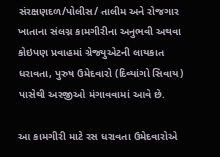સંરક્ષણદળ/પોલીસ/ તાલીમ અને રોજગાર ખાતાના સંલગ્ન કામગીરીના અનુભવી અથવા કોઇપણ પ્રવાહમાં ગ્રેજ્યુએટની લાયકાત ધરાવતા, પુરુષ ઉમેદવારો (દિવ્યાંગો સિવાય) પાસેથી અરજીઓ મંગાવવામાં આવે છે.

આ કામગીરી માટે રસ ધરાવતા ઉમેદવારોએ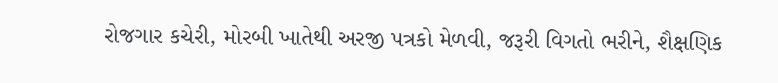રોજગાર કચેરી, મોરબી ખાતેથી અરજી પત્રકો મેળવી, જરૂરી વિગતો ભરીને, શૈક્ષણિક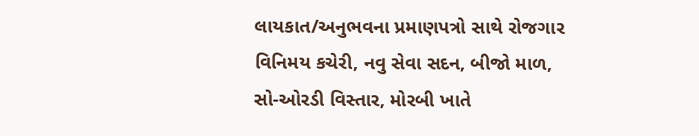લાયકાત/અનુભવના પ્રમાણપત્રો સાથે રોજગાર વિનિમય કચેરી, નવુ સેવા સદન, બીજો માળ, સો-ઓરડી વિસ્તાર, મોરબી ખાતે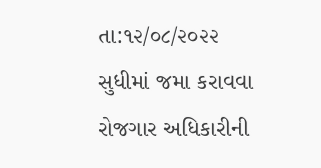તા:૧૨/૦૮/૨૦૨૨ સુધીમાં જમા કરાવવા રોજગાર અધિકારીની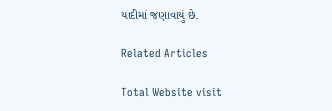યાદીમાં જણાવાયું છે.

Related Articles

Total Website visit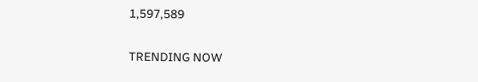1,597,589

TRENDING NOW